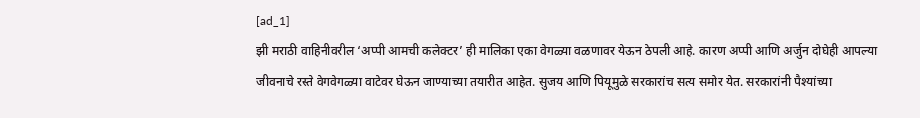[ad_1]
झी मराठी वाहिनीवरील ‘अप्पी आमची कलेक्टर’ ही मालिका एका वेगळ्या वळणावर येऊन ठेपली आहे. कारण अप्पी आणि अर्जुन दोघेही आपल्या जीवनाचे रस्ते वेगवेगळ्या वाटेवर घेऊन जाण्याच्या तयारीत आहेत. सुजय आणि पियूमुळे सरकारांच सत्य समोर येत. सरकारांनी पैश्यांच्या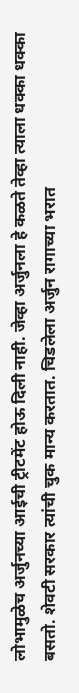लोभामुळेच अर्जुनच्या आईची ट्रीटमेंट होऊ दिली नाही. जेव्हा अर्जुनला हे कळते तेव्हा त्याला धक्का धक्का बसतो. शेवटी सरकार त्यांची चुक मान्य करतात. चिडलेला अर्जुन रागाच्या भरात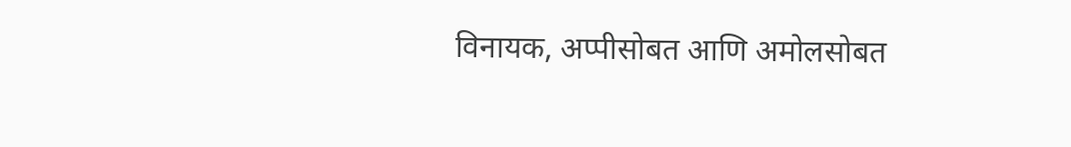विनायक, अप्पीसोबत आणि अमोलसोबत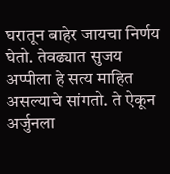घरातून बाहेर जायचा निर्णय घेतो. तेवढ्यात सुजय अप्पीला हे सत्य माहित असल्याचे सांगतो. ते ऐकून अर्जुनला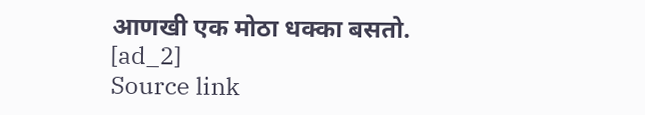आणखी एक मोठा धक्का बसतो.
[ad_2]
Source link